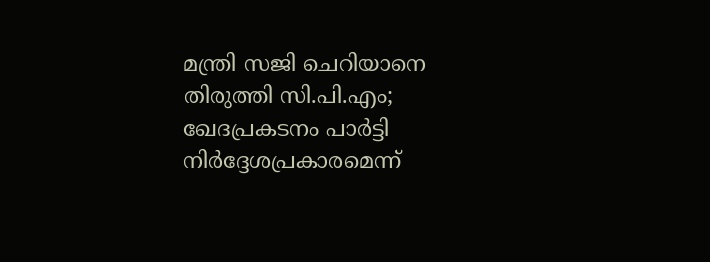മന്ത്രി സജി ചെറിയാനെ തിരുത്തി സി.പി.എം; ഖേദപ്രകടനം പാർട്ടി നിർദ്ദേശപ്രകാരമെന്ന്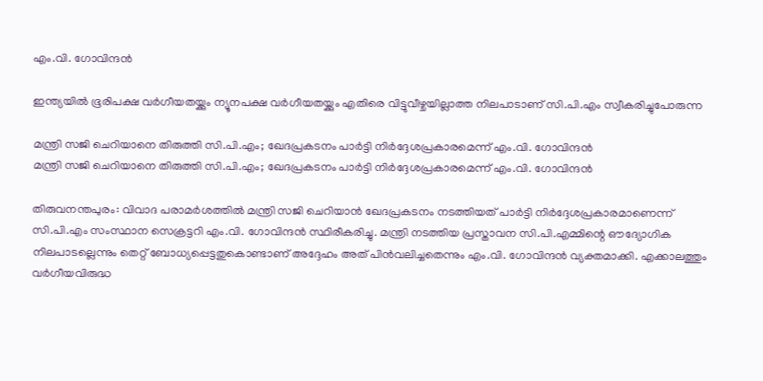എം.വി. ഗോവിന്ദൻ

ഇന്ത്യയിൽ ഭൂരിപക്ഷ വർഗീയതയ്ക്കും ന്യൂനപക്ഷ വർഗീയതയ്ക്കും എതിരെ വിട്ടുവീഴ്ചയില്ലാത്ത നിലപാടാണ് സി.പി.എം സ്വീകരിച്ചുപോരുന്ന

മന്ത്രി സജി ചെറിയാനെ തിരുത്തി സി.പി.എം; ഖേദപ്രകടനം പാർട്ടി നിർദ്ദേശപ്രകാരമെന്ന് എം.വി. ഗോവിന്ദൻ
മന്ത്രി സജി ചെറിയാനെ തിരുത്തി സി.പി.എം; ഖേദപ്രകടനം പാർട്ടി നിർദ്ദേശപ്രകാരമെന്ന് എം.വി. ഗോവിന്ദൻ

തിരുവനന്തപുരം: വിവാദ പരാമർശത്തിൽ മന്ത്രി സജി ചെറിയാൻ ഖേദപ്രകടനം നടത്തിയത് പാർട്ടി നിർദ്ദേശപ്രകാരമാണെന്ന് സി.പി.എം സംസ്ഥാന സെക്രട്ടറി എം.വി. ഗോവിന്ദൻ സ്ഥിരീകരിച്ചു. മന്ത്രി നടത്തിയ പ്രസ്താവന സി.പി.എമ്മിന്റെ ഔദ്യോഗിക നിലപാടല്ലെന്നും തെറ്റ് ബോധ്യപ്പെട്ടതുകൊണ്ടാണ് അദ്ദേഹം അത് പിൻവലിച്ചതെന്നും എം.വി. ഗോവിന്ദൻ വ്യക്തമാക്കി. എക്കാലത്തും വർഗീയവിരുദ്ധ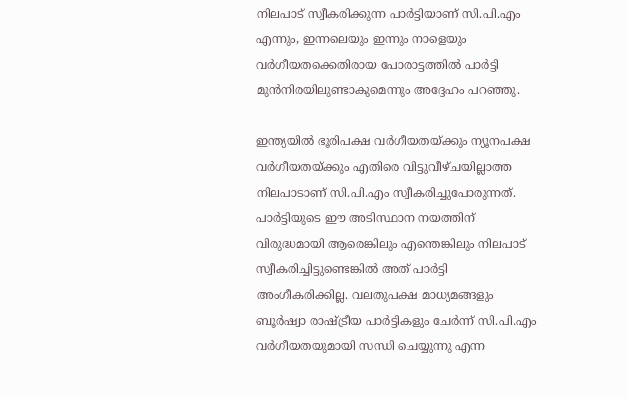നിലപാട് സ്വീകരിക്കുന്ന പാർട്ടിയാണ് സി.പി.എം എന്നും, ഇന്നലെയും ഇന്നും നാളെയും വർഗീയതക്കെതിരായ പോരാട്ടത്തിൽ പാർട്ടി മുൻനിരയിലുണ്ടാകുമെന്നും അദ്ദേഹം പറഞ്ഞു.

ഇന്ത്യയിൽ ഭൂരിപക്ഷ വർഗീയതയ്ക്കും ന്യൂനപക്ഷ വർഗീയതയ്ക്കും എതിരെ വിട്ടുവീഴ്ചയില്ലാത്ത നിലപാടാണ് സി.പി.എം സ്വീകരിച്ചുപോരുന്നത്. പാർട്ടിയുടെ ഈ അടിസ്ഥാന നയത്തിന് വിരുദ്ധമായി ആരെങ്കിലും എന്തെങ്കിലും നിലപാട് സ്വീകരിച്ചിട്ടുണ്ടെങ്കിൽ അത് പാർട്ടി അംഗീകരിക്കില്ല. വലതുപക്ഷ മാധ്യമങ്ങളും ബൂർഷ്വാ രാഷ്ട്രീയ പാർട്ടികളും ചേർന്ന് സി.പി.എം വർഗീയതയുമായി സന്ധി ചെയ്യുന്നു എന്ന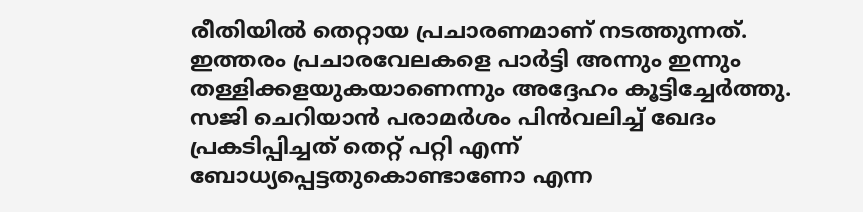രീതിയിൽ തെറ്റായ പ്രചാരണമാണ് നടത്തുന്നത്. ഇത്തരം പ്രചാരവേലകളെ പാർട്ടി അന്നും ഇന്നും തള്ളിക്കളയുകയാണെന്നും അദ്ദേഹം കൂട്ടിച്ചേർത്തു. സജി ചെറിയാൻ പരാമർശം പിൻവലിച്ച് ഖേദം പ്രകടിപ്പിച്ചത് തെറ്റ് പറ്റി എന്ന് ബോധ്യപ്പെട്ടതുകൊണ്ടാണോ എന്ന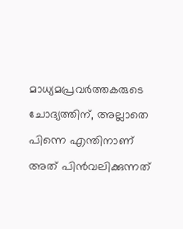മാധ്യമപ്രവർത്തകരുടെ ചോദ്യത്തിന്, അല്ലാതെ പിന്നെ എന്തിനാണ് അത് പിൻവലിക്കുന്നത്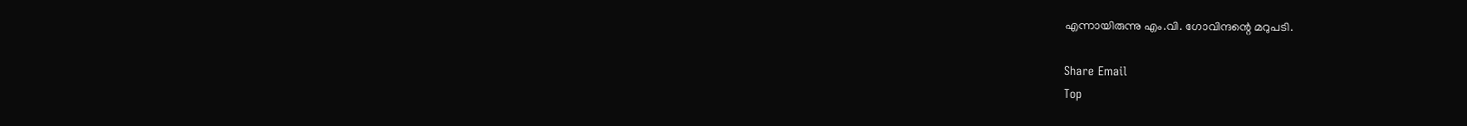എന്നായിരുന്നു എം.വി. ഗോവിന്ദന്റെ മറുപടി.

Share Email
Top